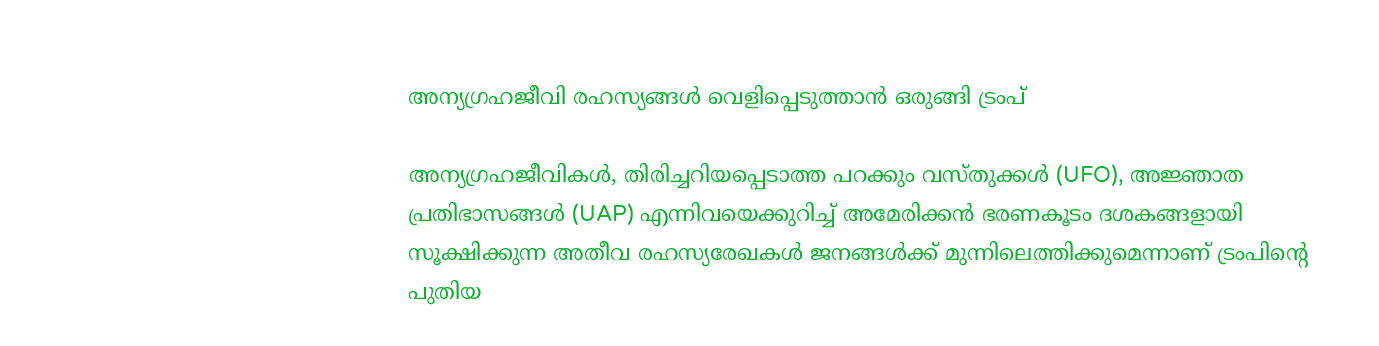അന്യഗ്രഹജീവി രഹസ്യങ്ങൾ വെളിപ്പെടുത്താൻ ഒരുങ്ങി ട്രംപ്

അന്യഗ്രഹജീവികൾ, തിരിച്ചറിയപ്പെടാത്ത പറക്കും വസ്തുക്കൾ (UFO), അജ്ഞാത പ്രതിഭാസങ്ങൾ (UAP) എന്നിവയെക്കുറിച്ച് അമേരിക്കൻ ഭരണകൂടം ദശകങ്ങളായി സൂക്ഷിക്കുന്ന അതീവ രഹസ്യരേഖകൾ ജനങ്ങൾക്ക് മുന്നിലെത്തിക്കുമെന്നാണ് ട്രംപിന്റെ പുതിയ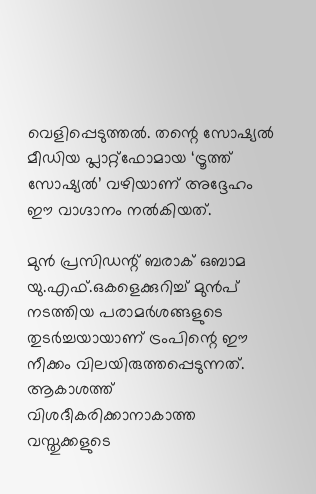വെളിപ്പെടുത്തൽ. തന്റെ സോഷ്യൽ മീഡിയ പ്ലാറ്റ്‌ഫോമായ ‘ട്രൂത്ത് സോഷ്യൽ’ വഴിയാണ് അദ്ദേഹം ഈ വാഗ്ദാനം നൽകിയത്.

മുൻ പ്രസിഡന്റ് ബരാക് ഒബാമ യു.എഫ്.ഒകളെക്കുറിച്ച് മുൻപ് നടത്തിയ പരാമർശങ്ങളുടെ തുടർച്ചയായാണ് ട്രംപിന്റെ ഈ നീക്കം വിലയിരുത്തപ്പെടുന്നത്. ആകാശത്ത് വിശദീകരിക്കാനാകാത്ത വസ്തുക്കളുടെ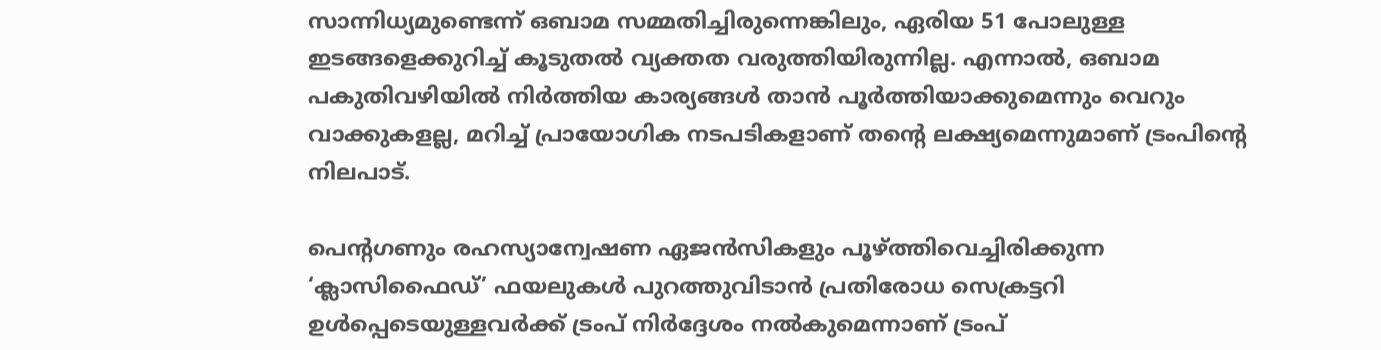സാന്നിധ്യമുണ്ടെന്ന് ഒബാമ സമ്മതിച്ചിരുന്നെങ്കിലും, ഏരിയ 51 പോലുള്ള ഇടങ്ങളെക്കുറിച്ച് കൂടുതൽ വ്യക്തത വരുത്തിയിരുന്നില്ല. എന്നാൽ, ഒബാമ പകുതിവഴിയിൽ നിർത്തിയ കാര്യങ്ങൾ താൻ പൂർത്തിയാക്കുമെന്നും വെറും വാക്കുകളല്ല, മറിച്ച് പ്രായോഗിക നടപടികളാണ് തന്റെ ലക്ഷ്യമെന്നുമാണ് ട്രംപിന്റെ നിലപാട്.

പെന്റഗണും രഹസ്യാന്വേഷണ ഏജൻസികളും പൂഴ്ത്തിവെച്ചിരിക്കുന്ന ‘ക്ലാസിഫൈഡ്’ ഫയലുകൾ പുറത്തുവിടാൻ പ്രതിരോധ സെക്രട്ടറി ഉൾപ്പെടെയുള്ളവർക്ക് ട്രംപ് നിർദ്ദേശം നൽകുമെന്നാണ് ട്രംപ്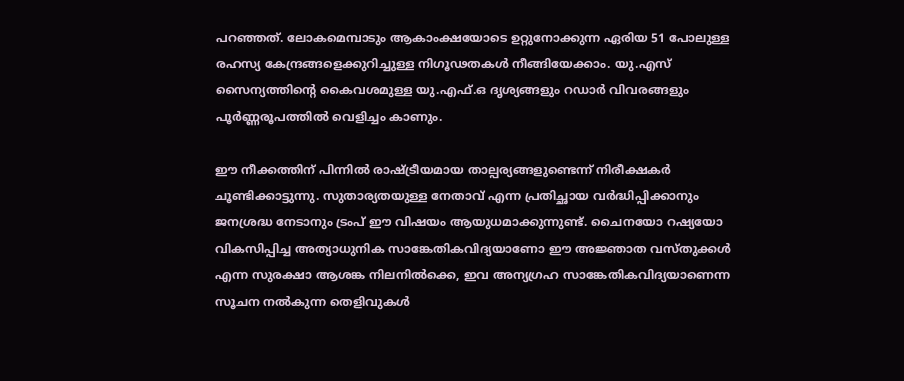പറഞ്ഞത്. ലോകമെമ്പാടും ആകാംക്ഷയോടെ ഉറ്റുനോക്കുന്ന ഏരിയ 51 പോലുള്ള രഹസ്യ കേന്ദ്രങ്ങളെക്കുറിച്ചുള്ള നിഗൂഢതകൾ നീങ്ങിയേക്കാം. യു.എസ് സൈന്യത്തിന്റെ കൈവശമുള്ള യു.എഫ്.ഒ ദൃശ്യങ്ങളും റഡാർ വിവരങ്ങളും പൂർണ്ണരൂപത്തിൽ വെളിച്ചം കാണും.

ഈ നീക്കത്തിന് പിന്നിൽ രാഷ്ട്രീയമായ താല്പര്യങ്ങളുണ്ടെന്ന് നിരീക്ഷകർ ചൂണ്ടിക്കാട്ടുന്നു. സുതാര്യതയുള്ള നേതാവ് എന്ന പ്രതിച്ഛായ വർദ്ധിപ്പിക്കാനും ജനശ്രദ്ധ നേടാനും ട്രംപ് ഈ വിഷയം ആയുധമാക്കുന്നുണ്ട്. ചൈനയോ റഷ്യയോ വികസിപ്പിച്ച അത്യാധുനിക സാങ്കേതികവിദ്യയാണോ ഈ അജ്ഞാത വസ്തുക്കൾ എന്ന സുരക്ഷാ ആശങ്ക നിലനിൽക്കെ, ഇവ അന്യഗ്രഹ സാങ്കേതികവിദ്യയാണെന്ന സൂചന നൽകുന്ന തെളിവുകൾ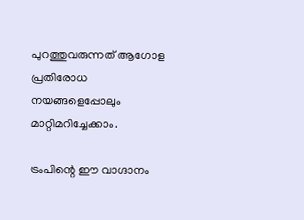പുറത്തുവരുന്നത് ആഗോള പ്രതിരോധ നയങ്ങളെപ്പോലും മാറ്റിമറിച്ചേക്കാം.

ട്രംപിന്റെ ഈ വാഗ്ദാനം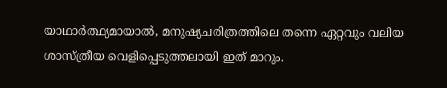യാഥാർത്ഥ്യമായാൽ, മനുഷ്യചരിത്രത്തിലെ തന്നെ ഏറ്റവും വലിയ ശാസ്ത്രീയ വെളിപ്പെടുത്തലായി ഇത് മാറും.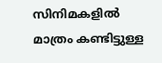സിനിമകളിൽ മാത്രം കണ്ടിട്ടുള്ള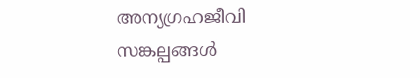അന്യഗ്രഹജീവി സങ്കല്പങ്ങൾ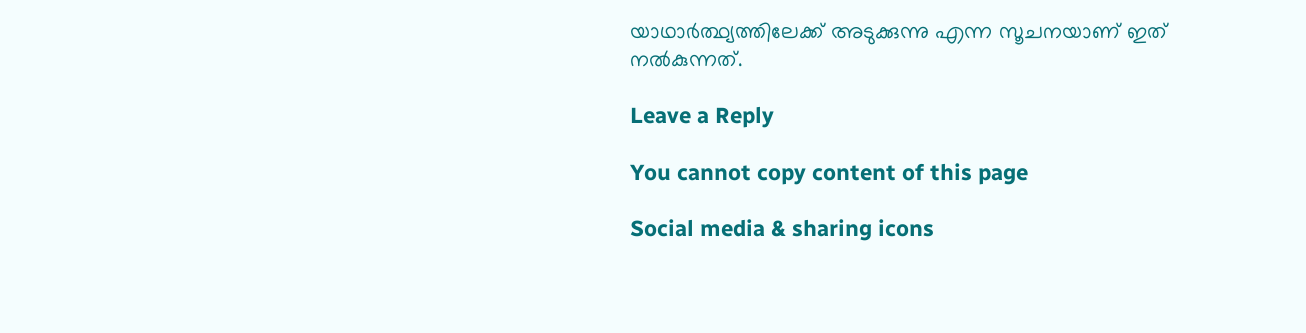യാഥാർത്ഥ്യത്തിലേക്ക് അടുക്കുന്നു എന്ന സൂചനയാണ് ഇത് നൽകുന്നത്.

Leave a Reply

You cannot copy content of this page

Social media & sharing icons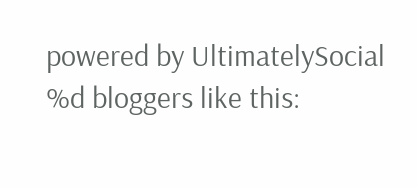powered by UltimatelySocial
%d bloggers like this: